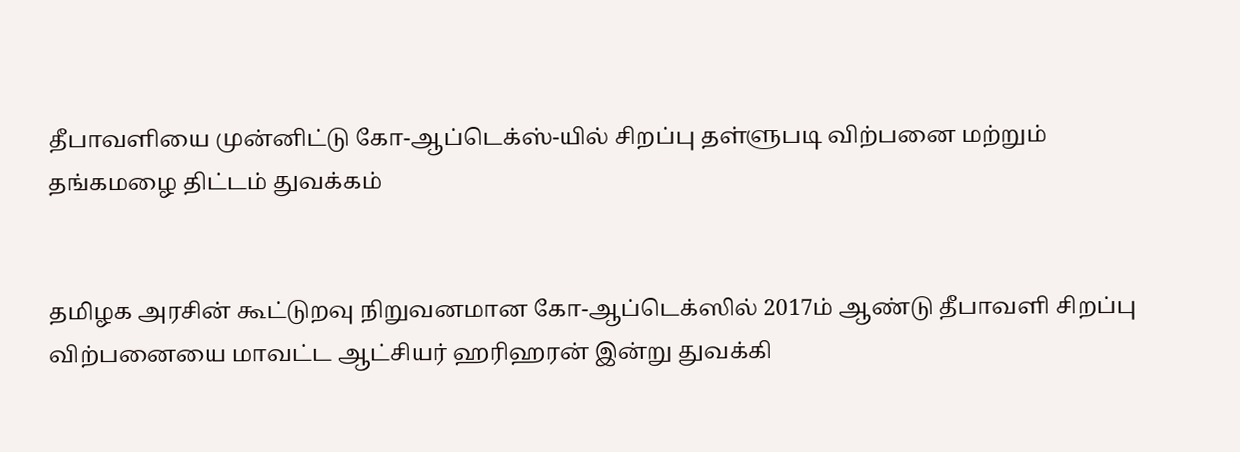தீபாவளியை முன்னிட்டு கோ-ஆப்டெக்ஸ்-யில் சிறப்பு தள்ளுபடி விற்பனை மற்றும் தங்கமழை திட்டம் துவக்கம்


தமிழக அரசின் கூட்டுறவு நிறுவனமான கோ-ஆப்டெக்ஸில் 2017ம் ஆண்டு தீபாவளி சிறப்பு விற்பனையை மாவட்ட ஆட்சியர் ஹரிஹரன் இன்று துவக்கி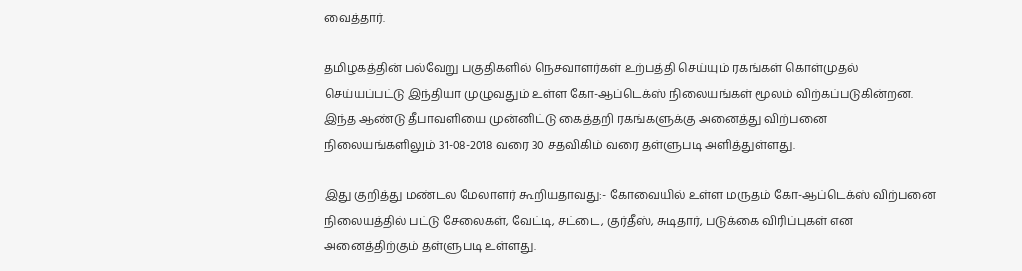வைத்தார்.

தமிழகத்தின் பல்வேறு பகுதிகளில் நெசவாளர்கள் உற்பத்தி செய்யும் ரகங்கள் கொள்முதல் செய்யப்பட்டு இந்தியா முழுவதும் உள்ள கோ-ஆப்டெக்ஸ் நிலையங்கள் மூலம் விற்கப்படுகின்றன. இந்த ஆண்டு தீபாவளியை முன்னிட்டு கைத்தறி ரகங்களுக்கு அனைத்து விற்பனை நிலையங்களிலும் 31-08-2018 வரை 30 சதவிகிம் வரை தள்ளுபடி அளித்துள்ளது.

இது குறித்து மண்டல மேலாளர் கூறியதாவது:- கோவையில் உள்ள மருதம் கோ-ஆப்டெக்ஸ் விற்பனை நிலையத்தில் பட்டு சேலைகள், வேட்டி, சட்டை, குர்தீஸ், சுடிதார், படுக்கை விரிப்புகள் என அனைத்திற்கும் தள்ளுபடி உள்ளது.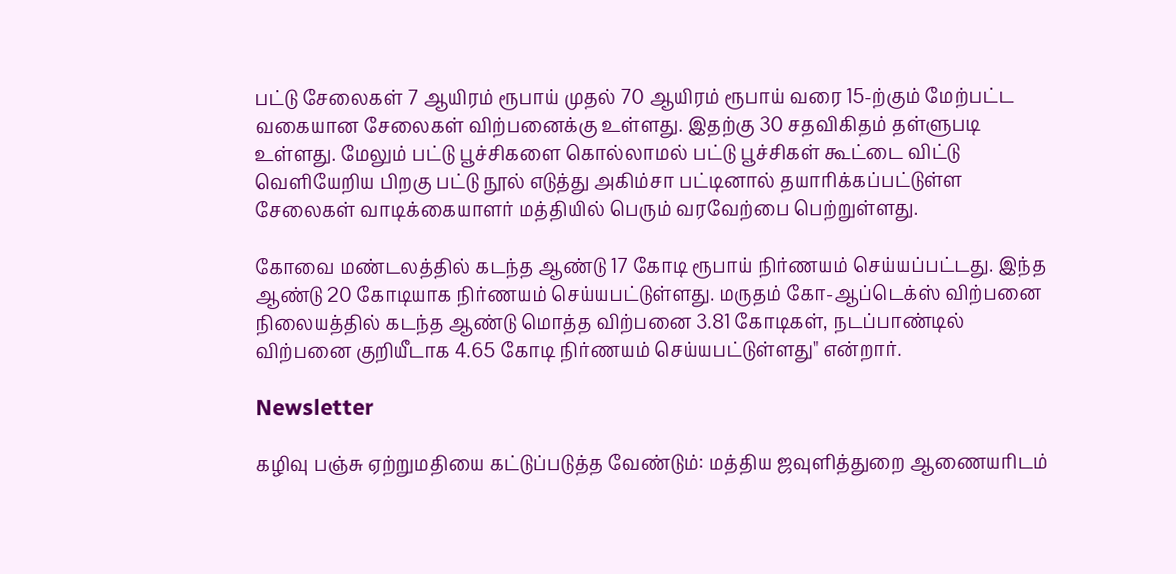பட்டு சேலைகள் 7 ஆயிரம் ரூபாய் முதல் 70 ஆயிரம் ரூபாய் வரை 15-ற்கும் மேற்பட்ட வகையான சேலைகள் விற்பனைக்கு உள்ளது. இதற்கு 30 சதவிகிதம் தள்ளுபடி உள்ளது. மேலும் பட்டு பூச்சிகளை கொல்லாமல் பட்டு பூச்சிகள் கூட்டை விட்டு வெளியேறிய பிறகு பட்டு நூல் எடுத்து அகிம்சா பட்டினால் தயாரிக்கப்பட்டுள்ள சேலைகள் வாடிக்கையாளர் மத்தியில் பெரும் வரவேற்பை பெற்றுள்ளது.

கோவை மண்டலத்தில் கடந்த ஆண்டு 17 கோடி ரூபாய் நிர்ணயம் செய்யப்பட்டது. இந்த ஆண்டு 20 கோடியாக நிர்ணயம் செய்யபட்டுள்ளது. மருதம் கோ-ஆப்டெக்ஸ் விற்பனை நிலையத்தில் கடந்த ஆண்டு மொத்த விற்பனை 3.81 கோடிகள், நடப்பாண்டில் விற்பனை குறியீடாக 4.65 கோடி நிர்ணயம் செய்யபட்டுள்ளது" என்றார்.

Newsletter

கழிவு பஞ்சு ஏற்றுமதியை கட்டுப்படுத்த வேண்டும்: மத்திய ஜவுளித்துறை ஆணையரிடம்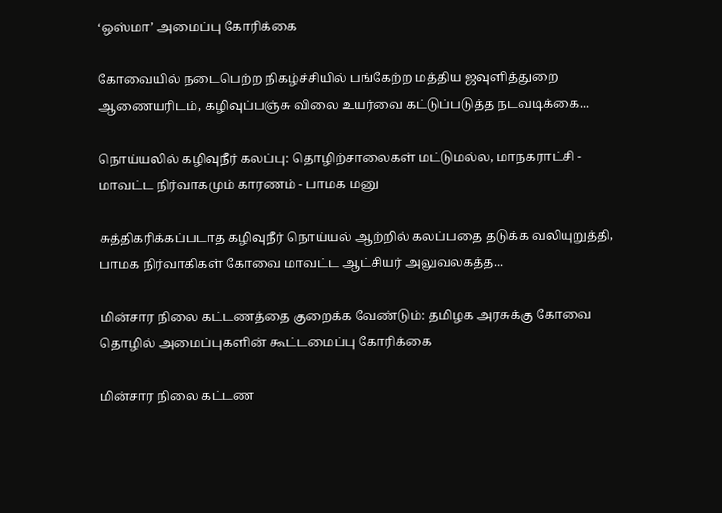‘ஒஸ்மா’ அமைப்பு கோரிக்கை

கோவையில் நடைபெற்ற நிகழ்ச்சியில் பங்கேற்ற மத்திய ஜவுளித்துறை ஆணையரிடம், கழிவுப்பஞ்சு விலை உயர்வை கட்டுப்படுத்த நடவடிக்கை...

நொய்யலில் கழிவுநீர் கலப்பு: தொழிற்சாலைகள் மட்டுமல்ல, மாநகராட்சி - மாவட்ட நிர்வாகமும் காரணம் - பாமக மனு

சுத்திகரிக்கப்படாத கழிவுநீர் நொய்யல் ஆற்றில் கலப்பதை தடுக்க வலியுறுத்தி, பாமக நிர்வாகிகள் கோவை மாவட்ட ஆட்சியர் அலுவலகத்த...

மின்சார நிலை கட்டணத்தை குறைக்க வேண்டும்: தமிழக அரசுக்கு கோவை தொழில் அமைப்புகளின் கூட்டமைப்பு கோரிக்கை

மின்சார நிலை கட்டண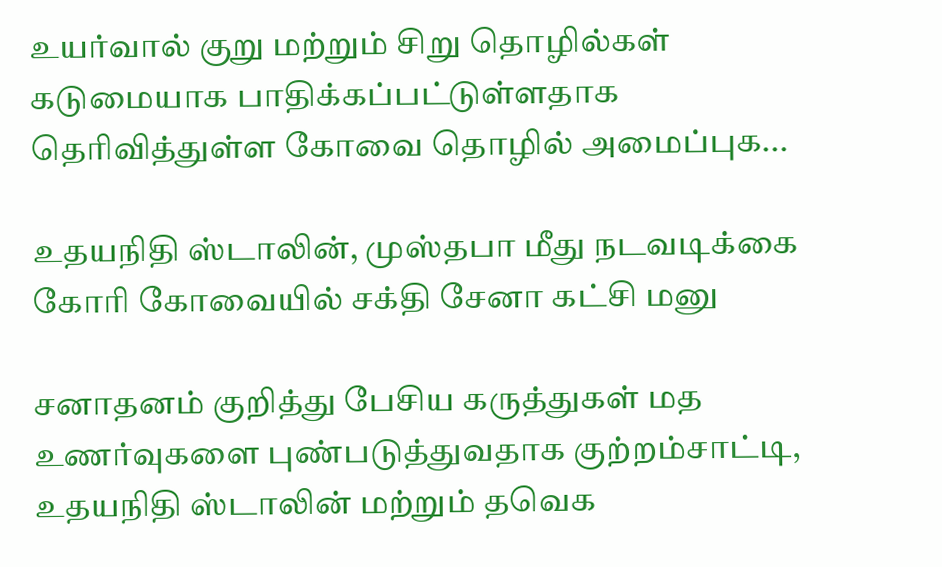உயர்வால் குறு மற்றும் சிறு தொழில்கள் கடுமையாக பாதிக்கப்பட்டுள்ளதாக தெரிவித்துள்ள கோவை தொழில் அமைப்புக...

உதயநிதி ஸ்டாலின், முஸ்தபா மீது நடவடிக்கை கோரி கோவையில் சக்தி சேனா கட்சி மனு

சனாதனம் குறித்து பேசிய கருத்துகள் மத உணர்வுகளை புண்படுத்துவதாக குற்றம்சாட்டி, உதயநிதி ஸ்டாலின் மற்றும் தவெக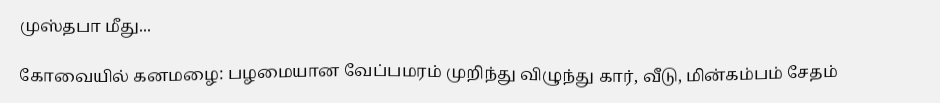முஸ்தபா மீது...

கோவையில் கனமழை: பழமையான வேப்பமரம் முறிந்து விழுந்து கார், வீடு, மின்கம்பம் சேதம்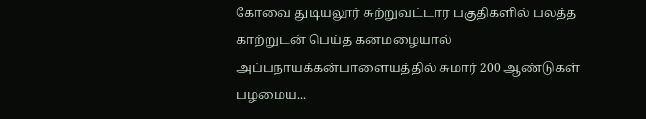கோவை துடியலூர் சுற்றுவட்டார பகுதிகளில் பலத்த காற்றுடன் பெய்த கனமழையால் அப்பநாயக்கன்பாளையத்தில் சுமார் 200 ஆண்டுகள் பழமைய...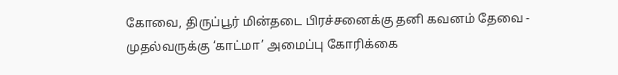கோவை, திருப்பூர் மின்தடை பிரச்சனைக்கு தனி கவனம் தேவை - முதல்வருக்கு ‘காட்மா’ அமைப்பு கோரிக்கை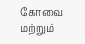கோவை மற்றும்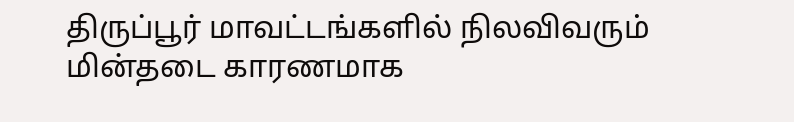திருப்பூர் மாவட்டங்களில் நிலவிவரும்  மின்தடை காரணமாக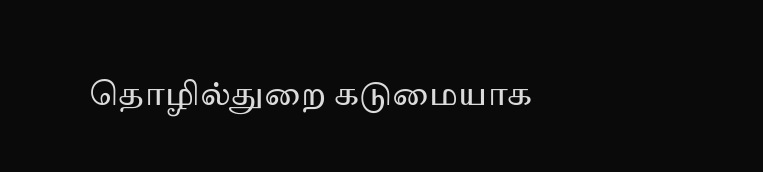தொழில்துறை கடுமையாக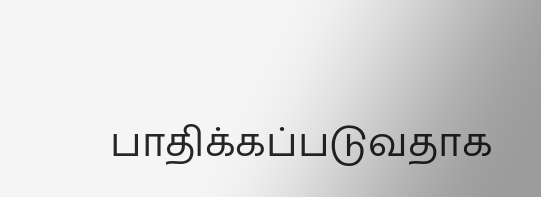பாதிக்கப்படுவதாக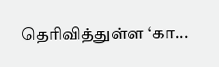தெரிவித்துள்ள ‘கா...